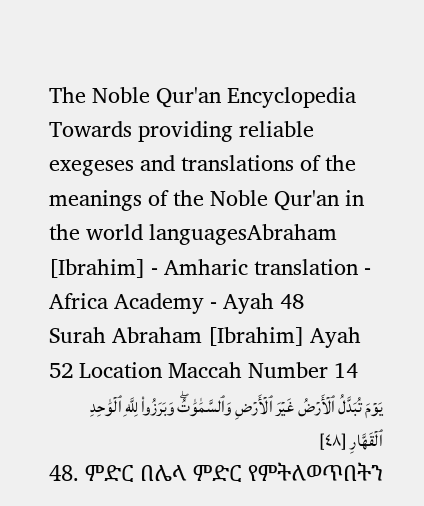The Noble Qur'an Encyclopedia
Towards providing reliable exegeses and translations of the meanings of the Noble Qur'an in the world languagesAbraham [Ibrahim] - Amharic translation - Africa Academy - Ayah 48
Surah Abraham [Ibrahim] Ayah 52 Location Maccah Number 14
يَوۡمَ تُبَدَّلُ ٱلۡأَرۡضُ غَيۡرَ ٱلۡأَرۡضِ وَٱلسَّمَٰوَٰتُۖ وَبَرَزُواْ لِلَّهِ ٱلۡوَٰحِدِ ٱلۡقَهَّارِ [٤٨]
48. ምድር በሌላ ምድር የምትለወጥበትን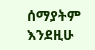ሰማያትም እንደዚሁ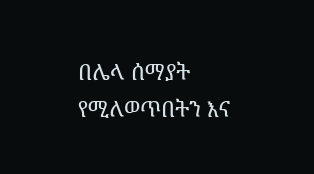በሌላ ሰማያት የሚለወጥበትን እና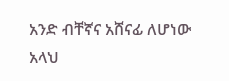አንድ ብቸኛና አሸናፊ ለሆነው አላህ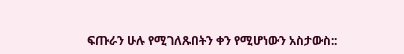ፍጡራን ሁሉ የሚገለጹበትን ቀን የሚሆነውን አስታውስ::